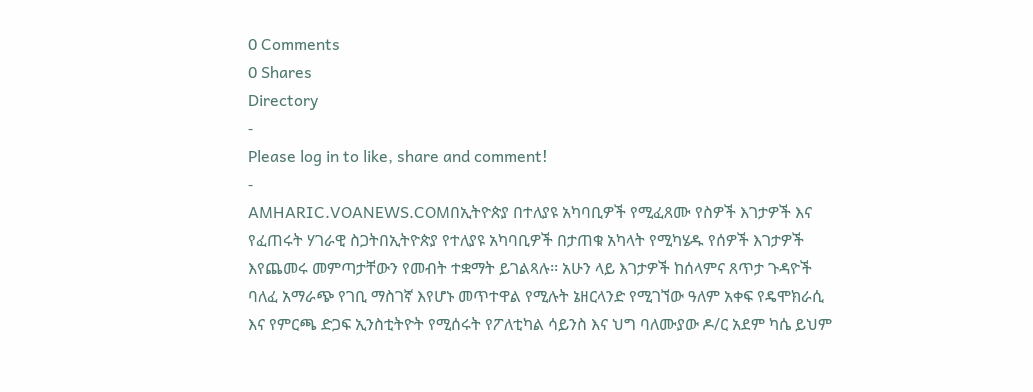0 Comments
0 Shares
Directory
-
Please log in to like, share and comment!
-
AMHARIC.VOANEWS.COMበኢትዮጵያ በተለያዩ አካባቢዎች የሚፈጸሙ የስዎች እገታዎች እና የፈጠሩት ሃገራዊ ስጋትበኢትዮጵያ የተለያዩ አካባቢዎች በታጠቁ አካላት የሚካሄዱ የሰዎች እገታዎች እየጨመሩ መምጣታቸውን የመብት ተቋማት ይገልጻሉ፡፡ አሁን ላይ እገታዎች ከሰላምና ጸጥታ ጉዳዮች ባለፈ አማራጭ የገቢ ማስገኛ እየሆኑ መጥተዋል የሚሉት ኔዘርላንድ የሚገኘው ዓለም አቀፍ የዴሞክራሲ እና የምርጫ ድጋፍ ኢንስቲትዮት የሚሰሩት የፖለቲካል ሳይንስ እና ህግ ባለሙያው ዶ/ር አደም ካሴ ይህም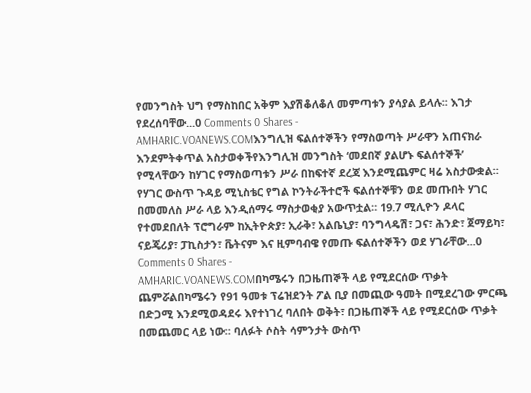የመንግስት ህግ የማስከበር አቅም እያሽቆለቆለ መምጣቱን ያሳያል ይላሉ፡፡ እገታ የደረሰባቸው...0 Comments 0 Shares -
AMHARIC.VOANEWS.COMእንግሊዝ ፍልሰተኞችን የማስወጣት ሥራዋን አጠናክራ እንደምትቀጥል አስታወቀችየእንግሊዝ መንግስት ‘መደበኛ ያልሆኑ ፍልሰተኞች’ የሚላቸውን ከሃገር የማስወጣቱን ሥራ በከፍተኛ ደረጃ እንደሚጨምር ዛሬ አስታውቋል። የሃገር ውስጥ ጉዳይ ሚኒስቴር የግል ኮንትራችተሮች ፍልሰተኞቹን ወደ መጡበት ሃገር በመመለስ ሥራ ላይ እንዲሰማሩ ማስታወቂያ አውጥቷል። 19.7 ሚሊዮን ዶላር የተመደበለት ፕሮግራም ከኢትዮጵያ፣ ኢራቅ፣ አልቤኒያ፣ ባንግላዴሽ፣ ጋና፣ ሕንድ፣ ጀማይካ፣ ናይጄሪያ፣ ፓኪስታን፣ ቬትናም እና ዚምባብዌ የመጡ ፍልሰተኞችን ወደ ሃገራቸው...0 Comments 0 Shares -
AMHARIC.VOANEWS.COMበካሜሩን በጋዜጠኞች ላይ የሚደርሰው ጥቃት ጨምሯልበካሜሩን የ91 ዓመቱ ፕሬዝደንት ፖል ቢያ በመጪው ዓመት በሚደረገው ምርጫ በድጋሚ እንደሚወዳደሩ እየተነገረ ባለበት ወቅት፣ በጋዜጠኞች ላይ የሚደርሰው ጥቃት በመጨመር ላይ ነው። ባለፉት ሶስት ሳምንታት ውስጥ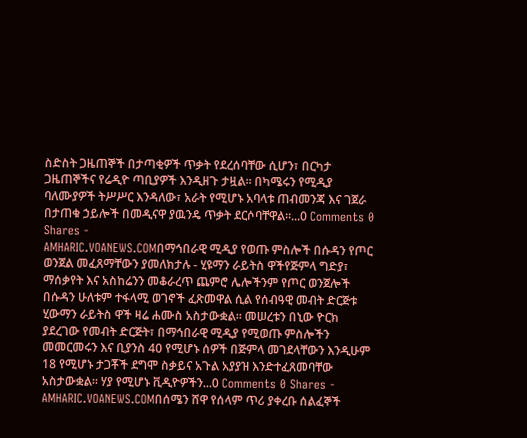ስድስት ጋዜጠኞች በታጣቂዎች ጥቃት የደረሰባቸው ሲሆን፣ በርካታ ጋዜጠኞችና የሬዲዮ ጣቢያዎች እንዲዘጉ ታዟል። በካሜሩን የሚዲያ ባለሙያዎች ትሥሥር እንዳለው፣ አራት የሚሆኑ አባላቱ ጠብመንጃ እና ገጀራ በታጠቁ ኃይሎች በመዲናዋ ያዉንዴ ጥቃት ደርሶባቸዋል።...0 Comments 0 Shares -
AMHARIC.VOANEWS.COMበማኅበራዊ ሚዲያ የወጡ ምስሎች በሱዳን የጦር ወንጀል መፈጸማቸውን ያመለክታሉ - ሂዩማን ራይትስ ዋችየጅምላ ግድያ፣ ማሰቃየት እና አስከሬንን መቆራረጥ ጨምሮ ሌሎችንም የጦር ወንጀሎች በሱዳን ሁለቱም ተፋላሚ ወገኖች ፈጽመዋል ሲል የሰብዓዊ መብት ድርጅቱ ሂውማን ራይትስ ዋች ዛሬ ሐሙስ አስታውቋል። መሠረቱን በኒው ዮርክ ያደረገው የመብት ድርጅት፣ በማኅበራዊ ሚዲያ የሚወጡ ምስሎችን መመርመሩን እና ቢያንስ 40 የሚሆኑ ሰዎች በጅምላ መገደላቸውን እንዲሁም 18 የሚሆኑ ታጋቾች ደግሞ ስቃይና አጉል አያያዝ እንድተፈጸመባቸው አስታውቋል። ሃያ የሚሆኑ ቪዲዮዎችን...0 Comments 0 Shares -
AMHARIC.VOANEWS.COMበሰሜን ሸዋ የሰላም ጥሪ ያቀረቡ ሰልፈኞች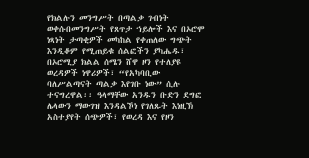የክልሉን መንግሥት በጣልቃ ገብነት ወቀሱበመንግሥት የጸጥታ ኀይሎች እና በኦሮሞ ነጻነት ታጣቂዎች መካከል የቀጠለው ግጭት እንዲቆም የሚጠይቁ ሰልፎችን ያካሔዱ፣ በኦሮሚያ ክልል ሰሜን ሸዋ ዞን የተለያዩ ወረዳዎች ነዋሪዎች፣ “የአካባቢው ባለሥልጣናት ጣልቃ እየገቡ ነው” ሲሉ ተናግረዋል፡፡ ዓላማቸው አንዱን ቡድን ደግፎ ሌላውን ማውገዝ እንዳልኾነ የገለጹት እነዚኽ አስተያየት ሰጭዎች፣ የወረዳ እና የዞን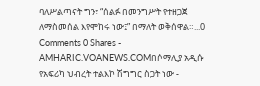ባለሥልጣናት ግን፣ “ሰልፉ በመንግሥት የተዘጋጀ ለማስመሰል እየሞከሩ ነው፤” በማለት ወቅሰዋል።...0 Comments 0 Shares -
AMHARIC.VOANEWS.COMበሶማሊያ አዲሱ የአፍሪካ ህብረት ተልእኮ ሽግግር ስጋት ነው -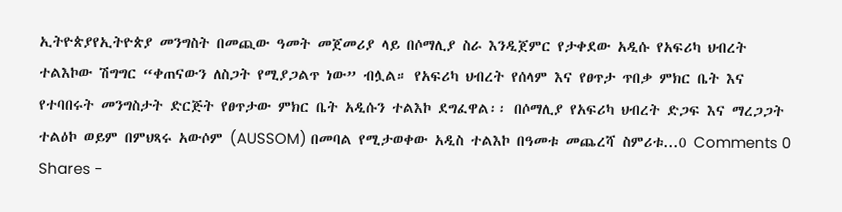ኢትዮጵያየኢትዮጵያ መንግስት በመጪው ዓመት መጀመሪያ ላይ በሶማሊያ ስራ እንዲጀምር የታቀደው አዲሱ የአፍሪካ ህብረት ተልእኮው ሽግግር “ቀጠናውን ለስጋት የሚያጋልጥ ነው” ብሏል። የአፍሪካ ህብረት የሰላም እና የፀጥታ ጥበቃ ምክር ቤት እና የተባበሩት መንግስታት ድርጅት የፀጥታው ምክር ቤት አዲሱን ተልእኮ ደግፈዋል፡፡ በሶማሊያ የአፍሪካ ህብረት ድጋፍ እና ማረጋጋት ተልዕኮ ወይም በምህጻሩ አውሶም (AUSSOM) በመባል የሚታወቀው አዲስ ተልእኮ በዓመቱ መጨረሻ ስምሪቱ...0 Comments 0 Shares -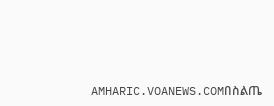AMHARIC.VOANEWS.COMበስልጤ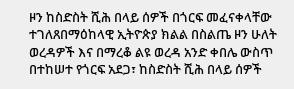ዞን ከስድስት ሺሕ በላይ ሰዎች በጎርፍ መፈናቀላቸው ተገለጸበማዕከላዊ ኢትዮጵያ ክልል በስልጤ ዞን ሁለት ወረዳዎች እና በማረቆ ልዩ ወረዳ አንድ ቀበሌ ውስጥ በተከሠተ የጎርፍ አደጋ፣ ከስድስት ሺሕ በላይ ሰዎች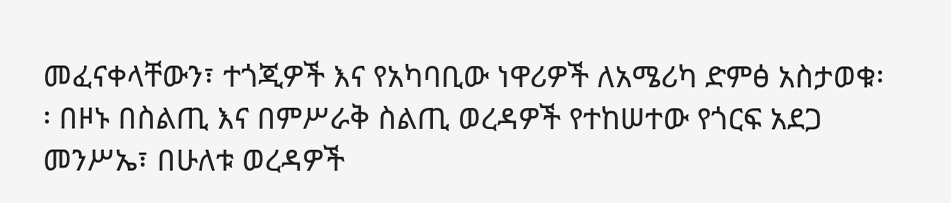መፈናቀላቸውን፣ ተጎጂዎች እና የአካባቢው ነዋሪዎች ለአሜሪካ ድምፅ አስታወቁ፡፡ በዞኑ በስልጢ እና በምሥራቅ ስልጢ ወረዳዎች የተከሠተው የጎርፍ አደጋ መንሥኤ፣ በሁለቱ ወረዳዎች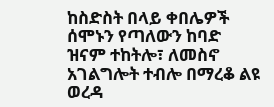ከስድስት በላይ ቀበሌዎች ሰሞኑን የጣለውን ከባድ ዝናም ተከትሎ፣ ለመስኖ አገልግሎት ተብሎ በማረቆ ልዩ ወረዳ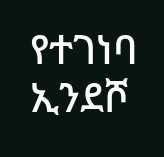የተገነባ ኢንደሾ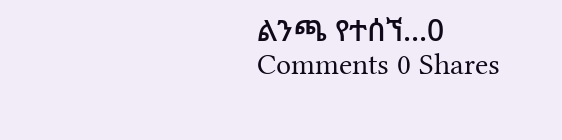ልንጫ የተሰኘ...0 Comments 0 Shares